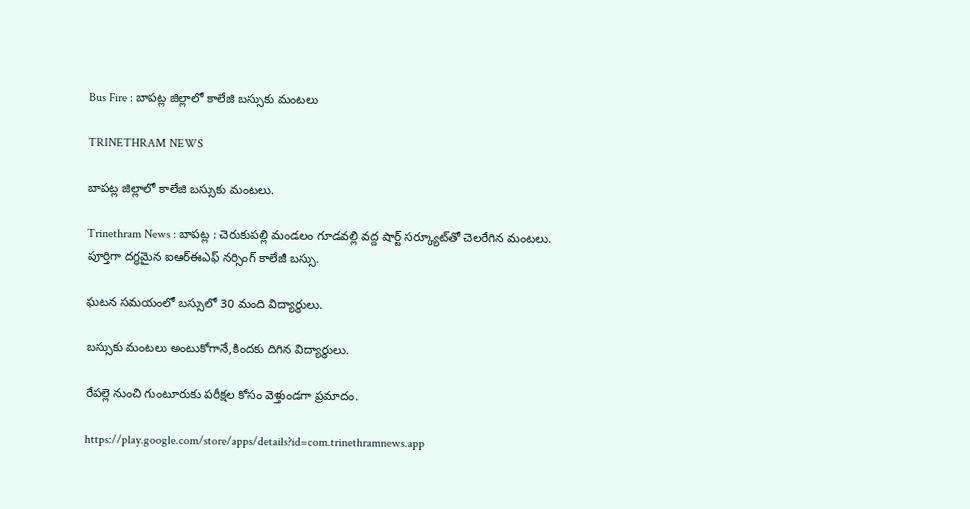Bus Fire : బాపట్ల జిల్లాలో కాలేజి బస్సుకు మంటలు

TRINETHRAM NEWS

బాపట్ల జిల్లాలో కాలేజి బస్సుకు మంటలు.

Trinethram News : బాపట్ల : చెరుకుపల్లి మండలం గూడవల్లి వద్ద షార్ట్‌ సర్క్యూట్‌తో చెలరేగిన మంటలు. పూర్తిగా దగ్ధమైన ఐఆర్‌ఈఎఫ్‌ నర్సింగ్‌ కాలేజీ బస్సు.

ఘటన సమయంలో బస్సులో 30 మంది విద్యార్థులు.

బస్సుకు మంటలు అంటుకోగానే,కిందకు దిగిన విద్యార్థులు.

రేపల్లె నుంచి గుంటూరుకు పరీక్షల కోసం వెళ్తుండగా ప్రమాదం.

https://play.google.com/store/apps/details?id=com.trinethramnews.app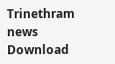Trinethram news
Download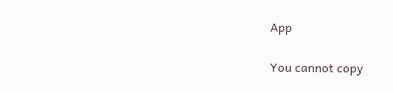App

You cannot copy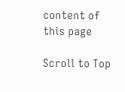content of this page

Scroll to Top